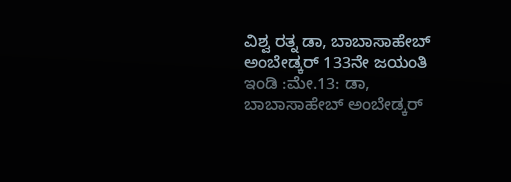ವಿಶ್ವ ರತ್ನ ಡಾ, ಬಾಬಾಸಾಹೇಬ್ ಅಂಬೇಡ್ಕರ್ 133ನೇ ಜಯಂತಿ
ಇಂಡಿ :ಮೇ.13: ಡಾ, ಬಾಬಾಸಾಹೇಬ್ ಅಂಬೇಡ್ಕರ್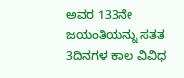ಅವರ 133ನೇ ಜಯಂತಿಯನ್ನು ಸತತ 3ದಿನಗಳ ಕಾಲ ವಿವಿಧ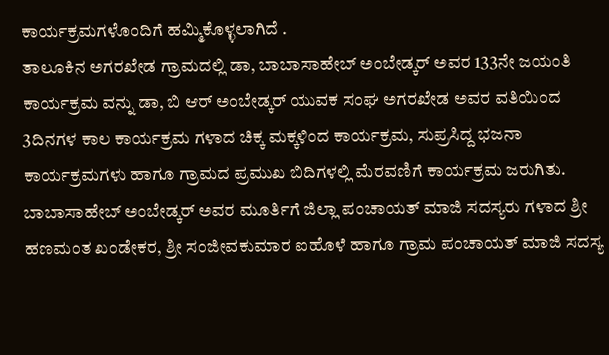ಕಾರ್ಯಕ್ರಮಗಳೊಂದಿಗೆ ಹಮ್ಮಿಕೊಳ್ಳಲಾಗಿದೆ .
ತಾಲೂಕಿನ ಅಗರಖೇಡ ಗ್ರಾಮದಲ್ಲಿ ಡಾ, ಬಾಬಾಸಾಹೇಬ್ ಅಂಬೇಡ್ಕರ್ ಅವರ 133ನೇ ಜಯಂತಿ ಕಾರ್ಯಕ್ರಮ ವನ್ನು ಡಾ, ಬಿ ಆರ್ ಅಂಬೇಡ್ಕರ್ ಯುವಕ ಸಂಘ ಅಗರಖೇಡ ಅವರ ವತಿಯಿಂದ 3ದಿನಗಳ ಕಾಲ ಕಾರ್ಯಕ್ರಮ ಗಳಾದ ಚಿಕ್ಕ ಮಕ್ಕಳಿಂದ ಕಾರ್ಯಕ್ರಮ, ಸುಪ್ರಸಿದ್ದ ಭಜನಾ ಕಾರ್ಯಕ್ರಮಗಳು ಹಾಗೂ ಗ್ರಾಮದ ಪ್ರಮುಖ ಬಿದಿಗಳಲ್ಲಿ ಮೆರವಣಿಗೆ ಕಾರ್ಯಕ್ರಮ ಜರುಗಿತು. ಬಾಬಾಸಾಹೇಬ್ ಅಂಬೇಡ್ಕರ್ ಅವರ ಮೂರ್ತಿಗೆ ಜಿಲ್ಲಾ ಪಂಚಾಯತ್ ಮಾಜಿ ಸದಸ್ಯರು ಗಳಾದ ಶ್ರೀ ಹಣಮಂತ ಖಂಡೇಕರ, ಶ್ರೀ ಸಂಜೀವಕುಮಾರ ಐಹೊಳೆ ಹಾಗೂ ಗ್ರಾಮ ಪಂಚಾಯತ್ ಮಾಜಿ ಸದಸ್ಯ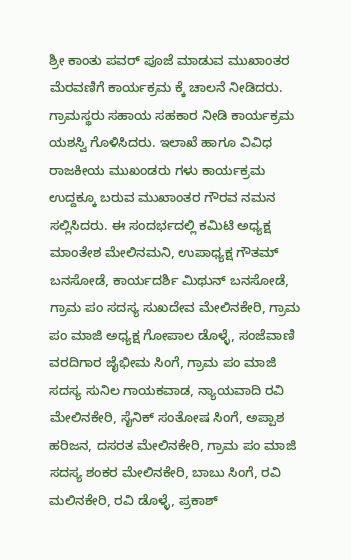ಶ್ರೀ ಕಾಂತು ಪವರ್ ಪೂಜೆ ಮಾಡುವ ಮುಖಾಂತರ ಮೆರವಣಿಗೆ ಕಾರ್ಯಕ್ರಮ ಕ್ಕೆ ಚಾಲನೆ ನೀಡಿದರು. ಗ್ರಾಮಸ್ಥರು ಸಹಾಯ ಸಹಕಾರ ನೀಡಿ ಕಾರ್ಯಕ್ರಮ ಯಶಸ್ವಿ ಗೊಳಿಸಿದರು. ಇಲಾಖೆ ಹಾಗೂ ವಿವಿಧ ರಾಜಕೀಯ ಮುಖಂಡರು ಗಳು ಕಾರ್ಯಕ್ರಮ ಉದ್ದಕ್ಕೂ ಬರುವ ಮುಖಾಂತರ ಗೌರವ ನಮನ ಸಲ್ಲಿಸಿದರು. ಈ ಸಂದರ್ಭದಲ್ಲಿ ಕಮಿಟಿ ಅಧ್ಯಕ್ಷ ಮಾಂತೇಶ ಮೇಲಿನಮನಿ, ಉಪಾಧ್ಯಕ್ಷ ಗೌತಮ್ ಬನಸೋಡೆ, ಕಾರ್ಯದರ್ಶಿ ಮಿಥುನ್ ಬನಸೋಡೆ, ಗ್ರಾಮ ಪಂ ಸದಸ್ಯ ಸುಖದೇವ ಮೇಲಿನಕೇರಿ, ಗ್ರಾಮ ಪಂ ಮಾಜಿ ಅಧ್ಯಕ್ಷ ಗೋಪಾಲ ಡೊಳ್ಳೆ, ಸಂಜೆವಾಣಿ ವರದಿಗಾರ ಜೈಭೀಮ ಸಿಂಗೆ, ಗ್ರಾಮ ಪಂ ಮಾಜಿ ಸದಸ್ಯ ಸುನಿಲ ಗಾಯಕವಾಡ, ನ್ಯಾಯವಾದಿ ರವಿ ಮೇಲಿನಕೇರಿ, ಸೈನಿಕ್ ಸಂತೋಷ ಸಿಂಗೆ, ಅಪ್ಪಾಶ ಹರಿಜನ, ದಸರತ ಮೇಲಿನಕೇರಿ, ಗ್ರಾಮ ಪಂ ಮಾಜಿ ಸದಸ್ಯ ಶಂಕರ ಮೇಲಿನಕೇರಿ, ಬಾಬು ಸಿಂಗೆ, ರವಿ ಮಲಿನಕೇರಿ, ರವಿ ಡೊಳ್ಳೆ, ಪ್ರಕಾಶ್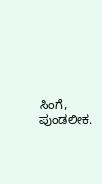ಸಿಂಗೆ, ಪುಂಡಲೀಕ.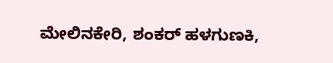ಮೇಲಿನಕೇರಿ, ಶಂಕರ್ ಹಳಗುಣಕಿ,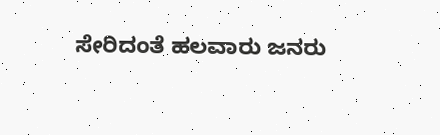ಸೇರಿದಂತೆ ಹಲವಾರು ಜನರು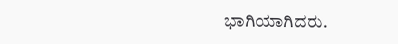ಭಾಗಿಯಾಗಿದರು.